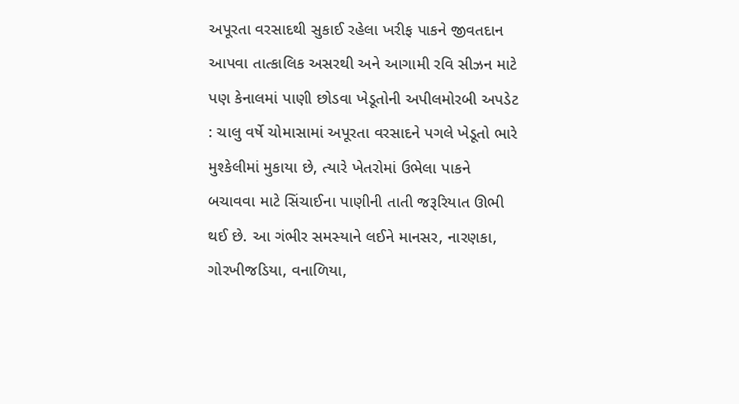અપૂરતા વરસાદથી સુકાઈ રહેલા ખરીફ પાકને જીવતદાન આપવા તાત્કાલિક અસરથી અને આગામી રવિ સીઝન માટે પણ કેનાલમાં પાણી છોડવા ખેડૂતોની અપીલમોરબી અપડેટ : ચાલુ વર્ષે ચોમાસામાં અપૂરતા વરસાદને પગલે ખેડૂતો ભારે મુશ્કેલીમાં મુકાયા છે, ત્યારે ખેતરોમાં ઉભેલા પાકને બચાવવા માટે સિંચાઈના પાણીની તાતી જરૂરિયાત ઊભી થઈ છે. આ ગંભીર સમસ્યાને લઈને માનસર, નારણકા, ગોરખીજડિયા, વનાળિયા,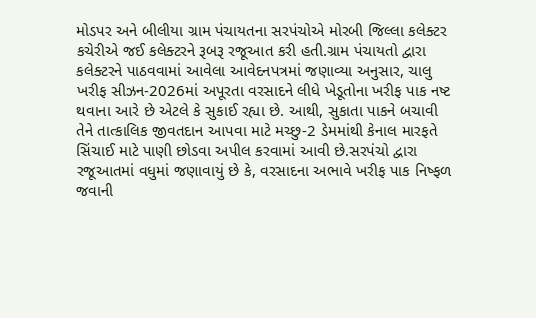મોડપર અને બીલીયા ગ્રામ પંચાયતના સરપંચોએ મોરબી જિલ્લા કલેક્ટર કચેરીએ જઈ કલેક્ટરને રૂબરૂ રજૂઆત કરી હતી.ગ્રામ પંચાયતો દ્વારા કલેક્ટરને પાઠવવામાં આવેલા આવેદનપત્રમાં જણાવ્યા અનુસાર, ચાલુ ખરીફ સીઝન-2026માં અપૂરતા વરસાદને લીધે ખેડૂતોના ખરીફ પાક નષ્ટ થવાના આરે છે એટલે કે સુકાઈ રહ્યા છે. આથી, સુકાતા પાકને બચાવી તેને તાત્કાલિક જીવતદાન આપવા માટે મચ્છુ-2 ડેમમાંથી કેનાલ મારફતે સિંચાઈ માટે પાણી છોડવા અપીલ કરવામાં આવી છે.સરપંચો દ્વારા રજૂઆતમાં વધુમાં જણાવાયું છે કે, વરસાદના અભાવે ખરીફ પાક નિષ્ફળ જવાની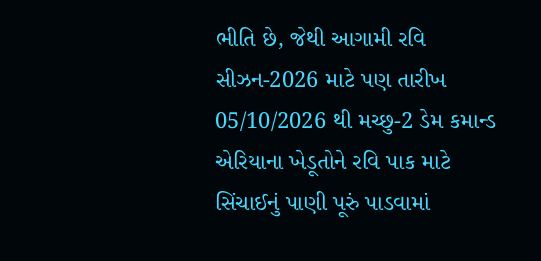ભીતિ છે, જેથી આગામી રવિ સીઝન-2026 માટે પણ તારીખ 05/10/2026 થી મચ્છુ-2 ડેમ કમાન્ડ એરિયાના ખેડૂતોને રવિ પાક માટે સિંચાઈનું પાણી પૂરું પાડવામાં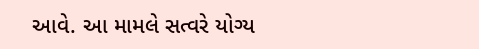આવે. આ મામલે સત્વરે યોગ્ય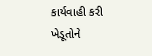કાર્યવાહી કરી ખેડૂતોને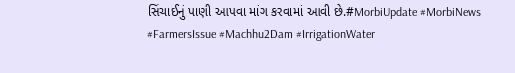સિંચાઈનું પાણી આપવા માંગ કરવામાં આવી છે.#MorbiUpdate #MorbiNews #FarmersIssue #Machhu2Dam #IrrigationWater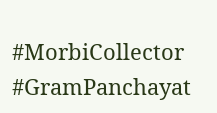#MorbiCollector #GramPanchayat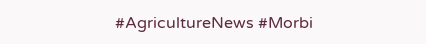#AgricultureNews #Morbi